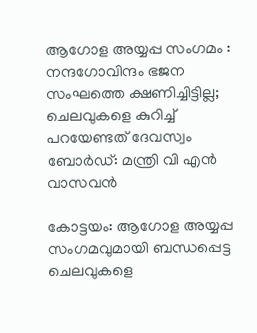ആഗോള അയ്യപ്പ സംഗമം : നന്ദഗോവിന്ദം ഭജന സംഘത്തെ ക്ഷണിച്ചിട്ടില്ല; ചെലവുകളെ കുറിച്ച് പറയേണ്ടത്‌ ദേവസ്വം ബോർഡ്: മന്ത്രി വി എൻ വാസവൻ

കോട്ടയം: ആഗോള അയ്യപ്പ സംഗമവുമായി ബന്ധപ്പെട്ട ചെലവുകളെ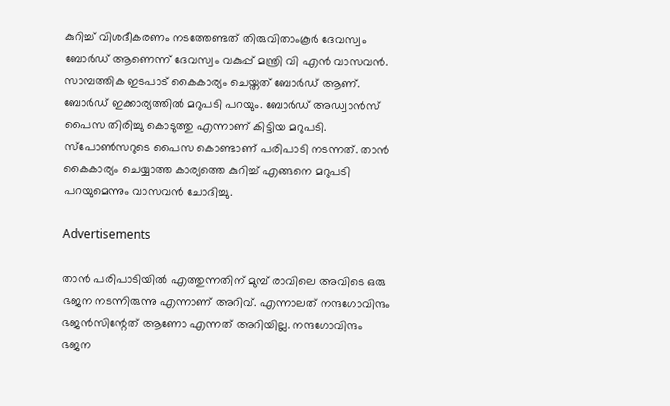കുറിച്ച് വിശദീകരണം നടത്തേണ്ടത് തിരുവിതാംകൂർ ദേവസ്വം ബോർഡ് ആണെന്ന് ദേവസ്വം വകുപ്പ് മന്ത്രി വി എൻ വാസവൻ. സാമ്പത്തിക ഇടപാട് കൈകാര്യം ചെയ്തത് ബോർഡ് ആണ്. ബോർഡ് ഇക്കാര്യത്തിൽ മറുപടി പറയും. ബോർഡ് അഡ്വാൻസ് പൈസ തിരിച്ചു കൊടുത്തു എന്നാണ് കിട്ടിയ മറുപടി. സ്‌പോൺസറുടെ പൈസ കൊണ്ടാണ് പരിപാടി നടന്നത്. താൻ കൈകാര്യം ചെയ്യാത്ത കാര്യത്തെ കുറിച്ച് എങ്ങനെ മറുപടി പറയുമെന്നും വാസവൻ ചോദിച്ചു.

Advertisements

താൻ പരിപാടിയിൽ എത്തുന്നതിന് മുമ്പ് രാവിലെ അവിടെ ഒരു ഭജന നടന്നിരുന്നു എന്നാണ് അറിവ്. എന്നാലത് നന്ദഗോവിന്ദം ഭജൻസിന്റേത് ആണോ എന്നത് അറിയില്ല. നന്ദഗോവിന്ദം ഭജന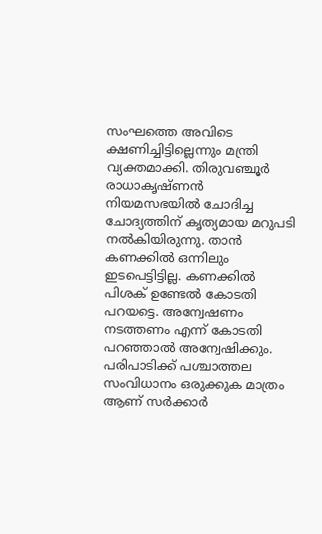സംഘത്തെ അവിടെ ക്ഷണിച്ചിട്ടില്ലെന്നും മന്ത്രി വ്യക്തമാക്കി. തിരുവഞ്ചൂർ രാധാകൃഷ്ണൻ നിയമസഭയിൽ ചോദിച്ച ചോദ്യത്തിന് കൃത്യമായ മറുപടി നൽകിയിരുന്നു. താൻ കണക്കിൽ ഒന്നിലും ഇടപെട്ടിട്ടില്ല. കണക്കിൽ പിശക് ഉണ്ടേൽ കോടതി പറയട്ടെ. അന്വേഷണം നടത്തണം എന്ന് കോടതി പറഞ്ഞാൽ അന്വേഷിക്കും. പരിപാടിക്ക് പശ്ചാത്തല സംവിധാനം ഒരുക്കുക മാത്രം ആണ് സർക്കാർ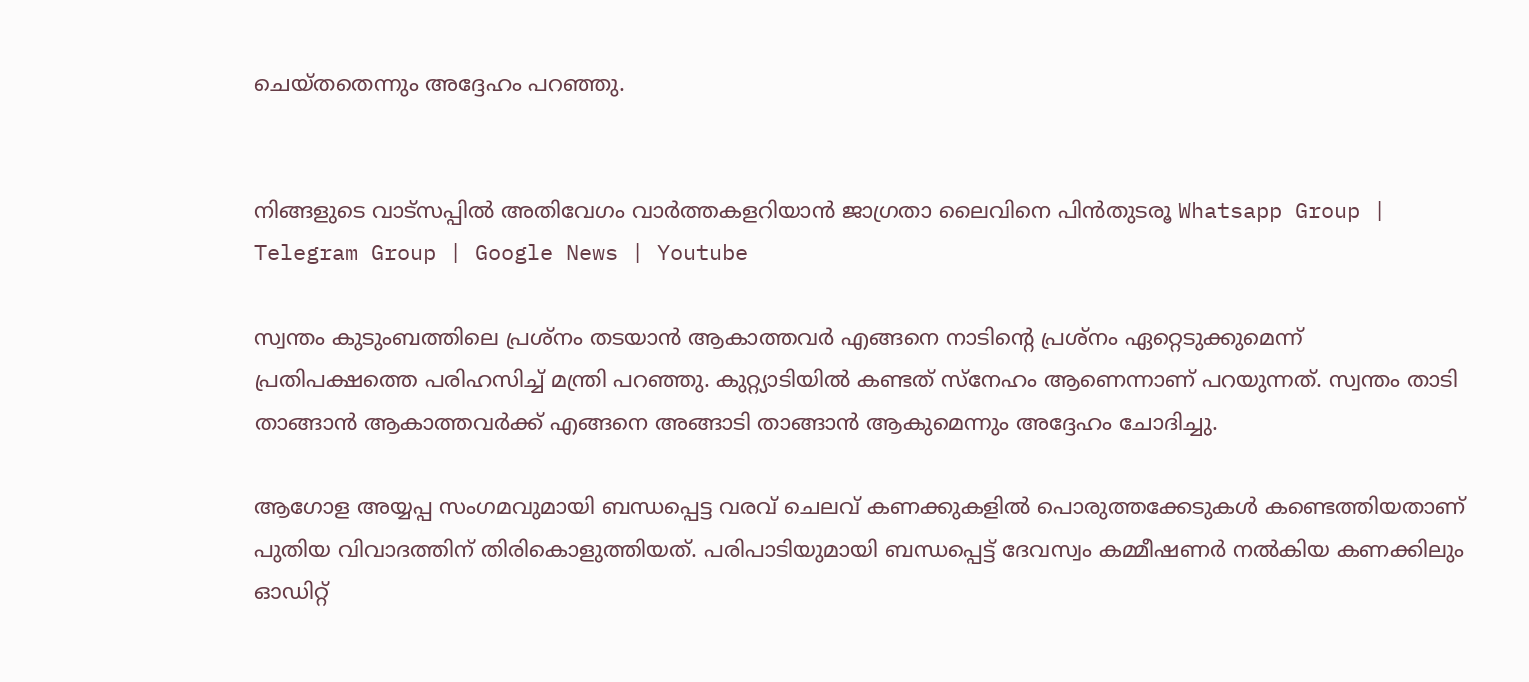ചെയ്തതെന്നും അദ്ദേഹം പറഞ്ഞു.


നിങ്ങളുടെ വാട്സപ്പിൽ അതിവേഗം വാർത്തകളറിയാൻ ജാഗ്രതാ ലൈവിനെ പിൻതുടരൂ Whatsapp Group | Telegram Group | Google News | Youtube

സ്വന്തം കുടുംബത്തിലെ പ്രശ്‌നം തടയാൻ ആകാത്തവർ എങ്ങനെ നാടിന്റെ പ്രശ്‌നം ഏറ്റെടുക്കുമെന്ന് പ്രതിപക്ഷത്തെ പരിഹസിച്ച് മന്ത്രി പറഞ്ഞു. കുറ്റ്യാടിയിൽ കണ്ടത് സ്‌നേഹം ആണെന്നാണ് പറയുന്നത്. സ്വന്തം താടി താങ്ങാൻ ആകാത്തവർക്ക് എങ്ങനെ അങ്ങാടി താങ്ങാൻ ആകുമെന്നും അദ്ദേഹം ചോദിച്ചു.

ആഗോള അയ്യപ്പ സംഗമവുമായി ബന്ധപ്പെട്ട വരവ് ചെലവ് കണക്കുകളിൽ പൊരുത്തക്കേടുകൾ കണ്ടെത്തിയതാണ് പുതിയ വിവാദത്തിന് തിരികൊളുത്തിയത്. പരിപാടിയുമായി ബന്ധപ്പെട്ട് ദേവസ്വം കമ്മീഷണർ നൽകിയ കണക്കിലും ഓഡിറ്റ്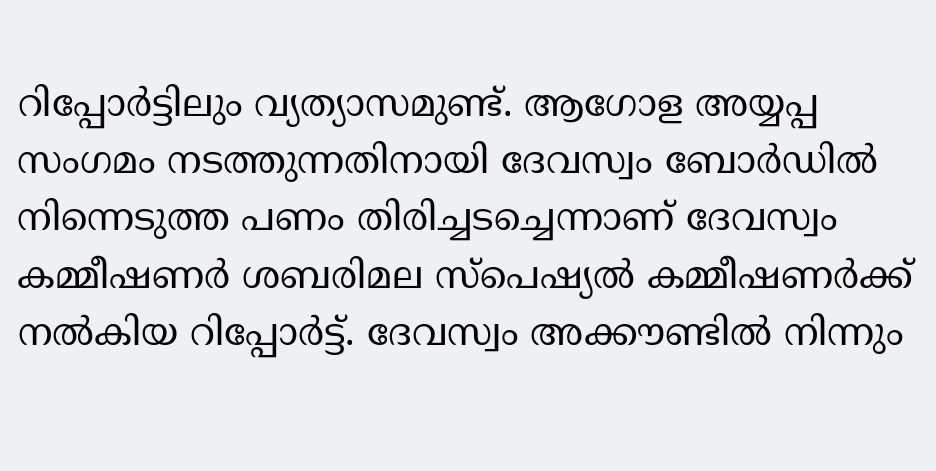റിപ്പോർട്ടിലും വ്യത്യാസമുണ്ട്. ആഗോള അയ്യപ്പ സംഗമം നടത്തുന്നതിനായി ദേവസ്വം ബോര്‍ഡില്‍ നിന്നെടുത്ത പണം തിരിച്ചടച്ചെന്നാണ് ദേവസ്വം കമ്മീഷണര്‍ ശബരിമല സ്‌പെഷ്യല്‍ കമ്മീഷണര്‍ക്ക് നല്‍കിയ റിപ്പോര്‍ട്ട്. ദേവസ്വം അക്കൗണ്ടില്‍ നിന്നും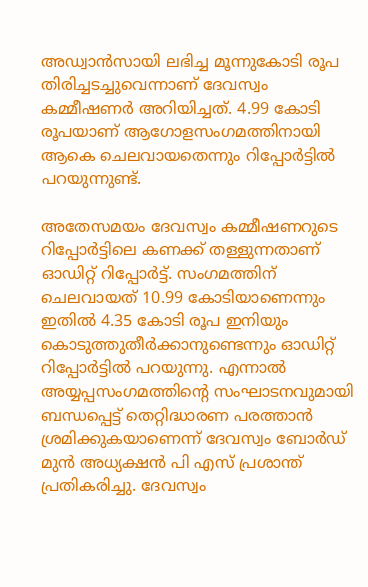അഡ്വാന്‍സായി ലഭിച്ച മൂന്നുകോടി രൂപ തിരിച്ചടച്ചുവെന്നാണ് ദേവസ്വം കമ്മീഷണര്‍ അറിയിച്ചത്. 4.99 കോടി രൂപയാണ് ആഗോളസംഗമത്തിനായി ആകെ ചെലവായതെന്നും റിപ്പോര്‍ട്ടില്‍ പറയുന്നുണ്ട്.

അതേസമയം ദേവസ്വം കമ്മീഷണറുടെ റിപ്പോര്‍ട്ടിലെ കണക്ക് തള്ളുന്നതാണ് ഓഡിറ്റ് റിപ്പോര്‍ട്ട്. സംഗമത്തിന് ചെലവായത് 10.99 കോടിയാണെന്നും ഇതില്‍ 4.35 കോടി രൂപ ഇനിയും കൊടുത്തുതീര്‍ക്കാനുണ്ടെന്നും ഓഡിറ്റ് റിപ്പോര്‍ട്ടില്‍ പറയുന്നു. എന്നാൽ അയ്യപ്പസംഗമത്തിന്റെ സംഘാടനവുമായി ബന്ധപ്പെട്ട് തെറ്റിദ്ധാരണ പരത്താൻ ശ്രമിക്കുകയാണെന്ന് ദേവസ്വം ബോര്‍ഡ് മുന്‍ അധ്യക്ഷന്‍ പി എസ് പ്രശാന്ത് പ്രതികരിച്ചു. ദേവസ്വം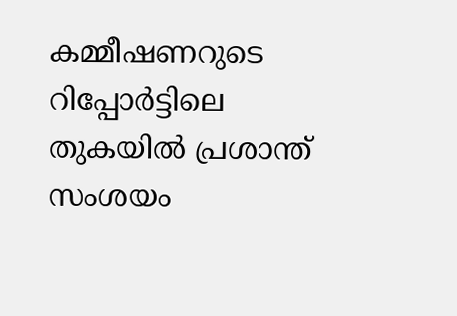കമ്മീഷണറുടെ റിപ്പോര്‍ട്ടിലെ തുകയില്‍ പ്രശാന്ത് സംശയം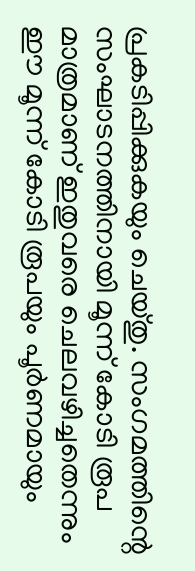പ്രകടിപ്പിക്കുകയും ചെയ്തു. സംഗമത്തിന്റെ സംഘാടനത്തിനായി മൂന്ന് കോടി രൂപ മാത്രമാണ് ഇതുവരെ ചെലവഴിച്ചതെന്നും ഈ മൂന്ന് കോടി രൂപയും പൂര്‍ണമായും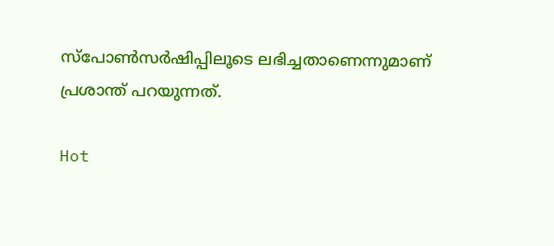സ്‌പോണ്‍സര്‍ഷിപ്പിലൂടെ ലഭിച്ചതാണെന്നുമാണ് പ്രശാന്ത് പറയുന്നത്.

Hot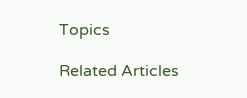Topics

Related Articles